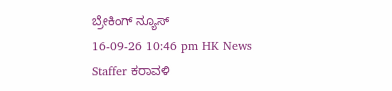ಬ್ರೇಕಿಂಗ್ ನ್ಯೂಸ್
16-09-26 10:46 pm HK News Staffer ಕರಾವಳಿ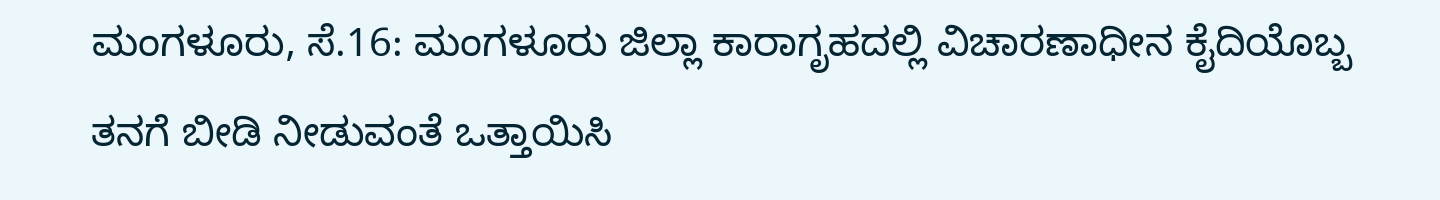ಮಂಗಳೂರು, ಸೆ.16: ಮಂಗಳೂರು ಜಿಲ್ಲಾ ಕಾರಾಗೃಹದಲ್ಲಿ ವಿಚಾರಣಾಧೀನ ಕೈದಿಯೊಬ್ಬ ತನಗೆ ಬೀಡಿ ನೀಡುವಂತೆ ಒತ್ತಾಯಿಸಿ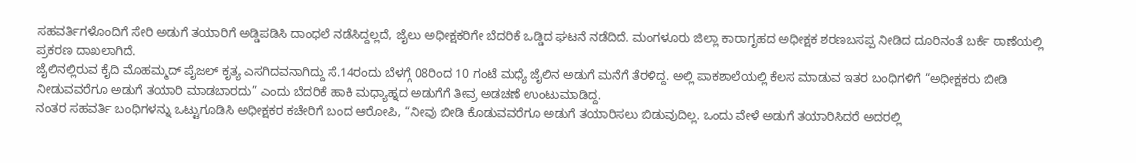ಸಹವರ್ತಿಗಳೊಂದಿಗೆ ಸೇರಿ ಅಡುಗೆ ತಯಾರಿಗೆ ಅಡ್ಡಿಪಡಿಸಿ ದಾಂಧಲೆ ನಡೆಸಿದ್ದಲ್ಲದೆ, ಜೈಲು ಅಧೀಕ್ಷಕರಿಗೇ ಬೆದರಿಕೆ ಒಡ್ಡಿದ ಘಟನೆ ನಡೆದಿದೆ. ಮಂಗಳೂರು ಜಿಲ್ಲಾ ಕಾರಾಗೃಹದ ಅಧೀಕ್ಷಕ ಶರಣಬಸಪ್ಪ ನೀಡಿದ ದೂರಿನಂತೆ ಬರ್ಕೆ ಠಾಣೆಯಲ್ಲಿ ಪ್ರಕರಣ ದಾಖಲಾಗಿದೆ.
ಜೈಲಿನಲ್ಲಿರುವ ಕೈದಿ ಮೊಹಮ್ಮದ್ ಪೈಜಲ್ ಕೃತ್ಯ ಎಸಗಿದವನಾಗಿದ್ದು ಸೆ.14ರಂದು ಬೆಳಗ್ಗೆ 08ರಿಂದ 10 ಗಂಟೆ ಮಧ್ಯೆ ಜೈಲಿನ ಅಡುಗೆ ಮನೆಗೆ ತೆರಳಿದ್ದ. ಅಲ್ಲಿ ಪಾಕಶಾಲೆಯಲ್ಲಿ ಕೆಲಸ ಮಾಡುವ ಇತರ ಬಂಧಿಗಳಿಗೆ “ಅಧೀಕ್ಷಕರು ಬೀಡಿ ನೀಡುವವರೆಗೂ ಅಡುಗೆ ತಯಾರಿ ಮಾಡಬಾರದು” ಎಂದು ಬೆದರಿಕೆ ಹಾಕಿ ಮಧ್ಯಾಹ್ನದ ಅಡುಗೆಗೆ ತೀವ್ರ ಅಡಚಣೆ ಉಂಟುಮಾಡಿದ್ದ.
ನಂತರ ಸಹವರ್ತಿ ಬಂಧಿಗಳನ್ನು ಒಟ್ಟುಗೂಡಿಸಿ ಅಧೀಕ್ಷಕರ ಕಚೇರಿಗೆ ಬಂದ ಆರೋಪಿ, “ನೀವು ಬೀಡಿ ಕೊಡುವವರೆಗೂ ಅಡುಗೆ ತಯಾರಿಸಲು ಬಿಡುವುದಿಲ್ಲ. ಒಂದು ವೇಳೆ ಅಡುಗೆ ತಯಾರಿಸಿದರೆ ಅದರಲ್ಲಿ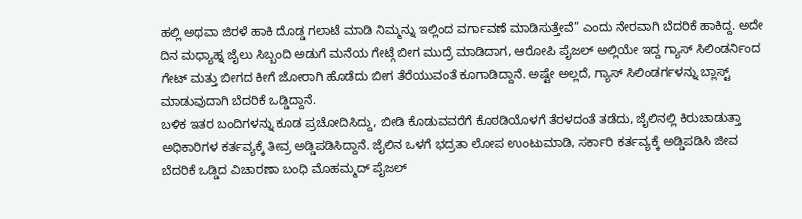ಹಲ್ಲಿ ಅಥವಾ ಜಿರಳೆ ಹಾಕಿ ದೊಡ್ಡ ಗಲಾಟೆ ಮಾಡಿ ನಿಮ್ಮನ್ನು ಇಲ್ಲಿಂದ ವರ್ಗಾವಣೆ ಮಾಡಿಸುತ್ತೇವೆ” ಎಂದು ನೇರವಾಗಿ ಬೆದರಿಕೆ ಹಾಕಿದ್ದ. ಅದೇ ದಿನ ಮಧ್ಯಾಹ್ನ ಜೈಲು ಸಿಬ್ಬಂದಿ ಅಡುಗೆ ಮನೆಯ ಗೇಟ್ಗೆ ಬೀಗ ಮುದ್ರೆ ಮಾಡಿದಾಗ, ಆರೋಪಿ ಪೈಜಲ್ ಅಲ್ಲಿಯೇ ಇದ್ದ ಗ್ಯಾಸ್ ಸಿಲಿಂಡರ್ನಿಂದ ಗೇಟ್ ಮತ್ತು ಬೀಗದ ಕೀಗೆ ಜೋರಾಗಿ ಹೊಡೆದು ಬೀಗ ತೆರೆಯುವಂತೆ ಕೂಗಾಡಿದ್ದಾನೆ. ಅಷ್ಟೇ ಅಲ್ಲದೆ, ಗ್ಯಾಸ್ ಸಿಲಿಂಡರ್ಗಳನ್ನು ಬ್ಲಾಸ್ಟ್ ಮಾಡುವುದಾಗಿ ಬೆದರಿಕೆ ಒಡ್ಡಿದ್ದಾನೆ.
ಬಳಿಕ ಇತರ ಬಂದಿಗಳನ್ನು ಕೂಡ ಪ್ರಚೋದಿಸಿದ್ದು, ಬೀಡಿ ಕೊಡುವವರೆಗೆ ಕೊಠಡಿಯೊಳಗೆ ತೆರಳದಂತೆ ತಡೆದು, ಜೈಲಿನಲ್ಲಿ ಕಿರುಚಾಡುತ್ತಾ ಅಧಿಕಾರಿಗಳ ಕರ್ತವ್ಯಕ್ಕೆ ತೀವ್ರ ಅಡ್ಡಿಪಡಿಸಿದ್ದಾನೆ. ಜೈಲಿನ ಒಳಗೆ ಭದ್ರತಾ ಲೋಪ ಉಂಟುಮಾಡಿ, ಸರ್ಕಾರಿ ಕರ್ತವ್ಯಕ್ಕೆ ಅಡ್ಡಿಪಡಿಸಿ ಜೀವ ಬೆದರಿಕೆ ಒಡ್ಡಿದ ವಿಚಾರಣಾ ಬಂಧಿ ಮೊಹಮ್ಮದ್ ಪೈಜಲ್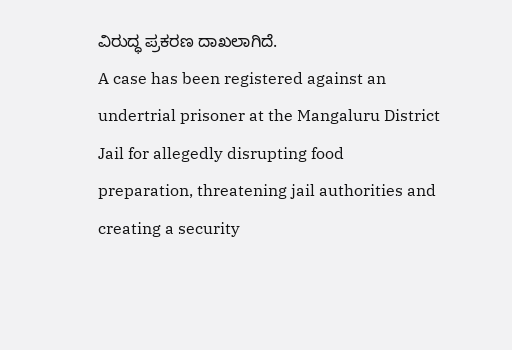ವಿರುದ್ಧ ಪ್ರಕರಣ ದಾಖಲಾಗಿದೆ.
A case has been registered against an undertrial prisoner at the Mangaluru District Jail for allegedly disrupting food preparation, threatening jail authorities and creating a security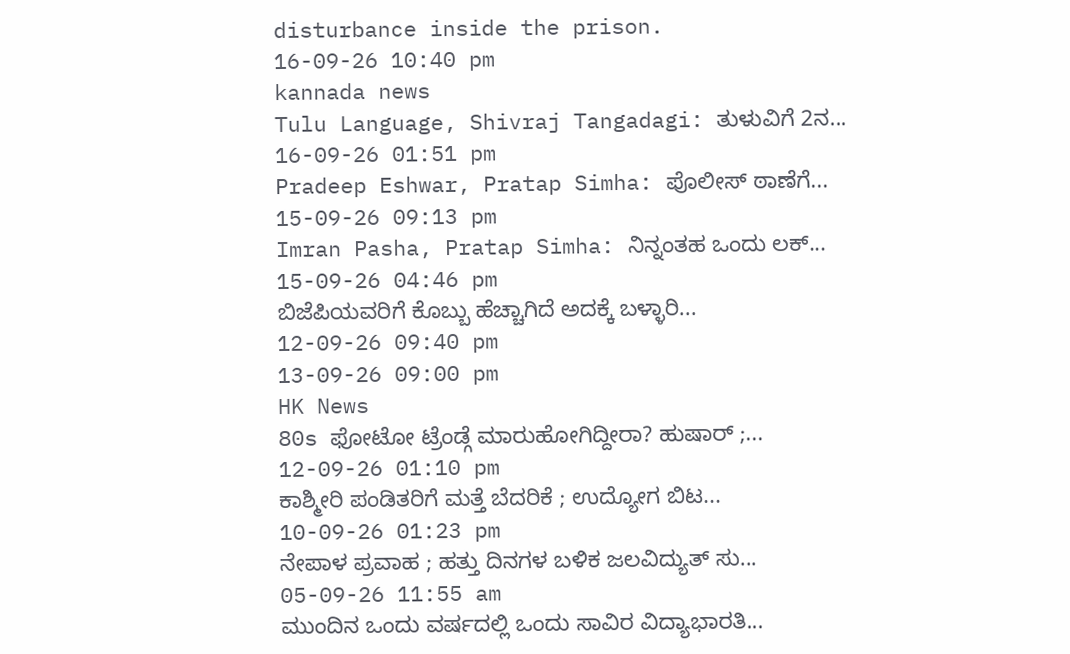disturbance inside the prison.
16-09-26 10:40 pm
kannada news
Tulu Language, Shivraj Tangadagi: ತುಳುವಿಗೆ 2ನ...
16-09-26 01:51 pm
Pradeep Eshwar, Pratap Simha: ಪೊಲೀಸ್ ಠಾಣೆಗೆ...
15-09-26 09:13 pm
Imran Pasha, Pratap Simha: ನಿನ್ನಂತಹ ಒಂದು ಲಕ್...
15-09-26 04:46 pm
ಬಿಜೆಪಿಯವರಿಗೆ ಕೊಬ್ಬು ಹೆಚ್ಚಾಗಿದೆ ಅದಕ್ಕೆ ಬಳ್ಳಾರಿ...
12-09-26 09:40 pm
13-09-26 09:00 pm
HK News
80s ಫೋಟೋ ಟ್ರೆಂಡ್ಗೆ ಮಾರುಹೋಗಿದ್ದೀರಾ? ಹುಷಾರ್ ;...
12-09-26 01:10 pm
ಕಾಶ್ಮೀರಿ ಪಂಡಿತರಿಗೆ ಮತ್ತೆ ಬೆದರಿಕೆ ; ಉದ್ಯೋಗ ಬಿಟ...
10-09-26 01:23 pm
ನೇಪಾಳ ಪ್ರವಾಹ ; ಹತ್ತು ದಿನಗಳ ಬಳಿಕ ಜಲವಿದ್ಯುತ್ ಸು...
05-09-26 11:55 am
ಮುಂದಿನ ಒಂದು ವರ್ಷದಲ್ಲಿ ಒಂದು ಸಾವಿರ ವಿದ್ಯಾಭಾರತಿ...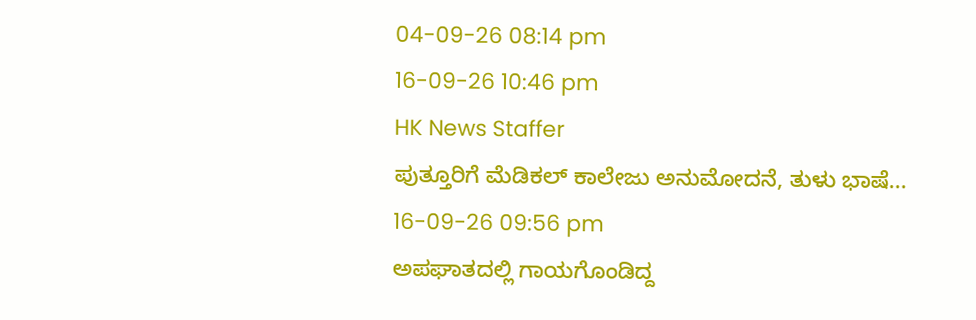04-09-26 08:14 pm
16-09-26 10:46 pm
HK News Staffer
ಪುತ್ತೂರಿಗೆ ಮೆಡಿಕಲ್ ಕಾಲೇಜು ಅನುಮೋದನೆ, ತುಳು ಭಾಷೆ...
16-09-26 09:56 pm
ಅಪಘಾತದಲ್ಲಿ ಗಾಯಗೊಂಡಿದ್ದ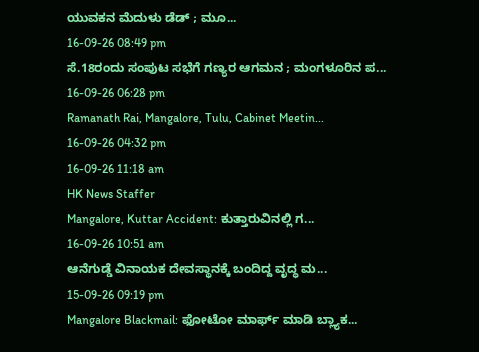ಯುವಕನ ಮೆದುಳು ಡೆಡ್ ; ಮೂ...
16-09-26 08:49 pm
ಸೆ.18ರಂದು ಸಂಪುಟ ಸಭೆಗೆ ಗಣ್ಯರ ಆಗಮನ ; ಮಂಗಳೂರಿನ ಪ...
16-09-26 06:28 pm
Ramanath Rai, Mangalore, Tulu, Cabinet Meetin...
16-09-26 04:32 pm
16-09-26 11:18 am
HK News Staffer
Mangalore, Kuttar Accident: ಕುತ್ತಾರುವಿನಲ್ಲಿ ಗ...
16-09-26 10:51 am
ಆನೆಗುಡ್ಡೆ ವಿನಾಯಕ ದೇವಸ್ಥಾನಕ್ಕೆ ಬಂದಿದ್ದ ವೃದ್ಧ ಮ...
15-09-26 09:19 pm
Mangalore Blackmail: ಫೋಟೋ ಮಾರ್ಫ್ ಮಾಡಿ ಬ್ಲ್ಯಾಕ...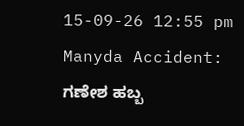15-09-26 12:55 pm
Manyda Accident: ಗಣೇಶ ಹಬ್ಬ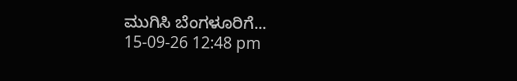ಮುಗಿಸಿ ಬೆಂಗಳೂರಿಗೆ...
15-09-26 12:48 pm